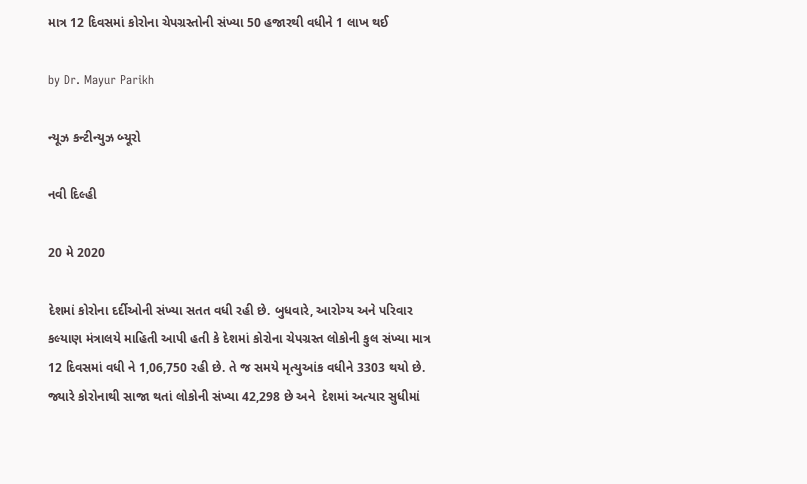માત્ર 12 દિવસમાં કોરોના ચેપગ્રસ્તોની સંખ્યા 50 હજારથી વધીને 1 લાખ થઈ

by Dr. Mayur Parikh

ન્યૂઝ કન્ટીન્યુઝ બ્યૂરો

નવી દિલ્હી

20 મે 2020

દેશમાં કોરોના દર્દીઓની સંખ્યા સતત વધી રહી છે. બુધવારે, આરોગ્ય અને પરિવાર કલ્યાણ મંત્રાલયે માહિતી આપી હતી કે દેશમાં કોરોના ચેપગ્રસ્ત લોકોની કુલ સંખ્યા માત્ર 12 દિવસમાં વધી ને 1,06,750 રહી છે. તે જ સમયે મૃત્યુઆંક વધીને 3303 થયો છે. જ્યારે કોરોનાથી સાજા થતાં લોકોની સંખ્યા 42,298 છે અને  દેશમાં અત્યાર સુધીમાં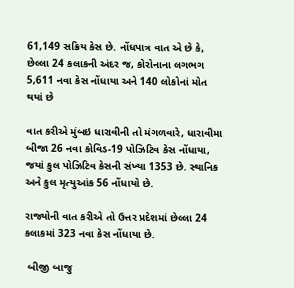61,149 સક્રિય કેસ છે. નોંધપાત્ર વાત એ છે કે, છેલ્લા 24 કલાકની અંદર જ, કોરોનાના લગભગ 5,611 નવા કેસ નોંધાયા અને 140 લોકોનાં મોત થયાં છે

વાત કરીએ મુંબઇ ધારાવીની તો મંગળવારે, ધારાવીમા બીજા 26 નવા કોવિડ-19 પોઝિટિવ કેસ નોંધાયા, જયાં કુલ પોઝિટિવ કેસની સંખ્યા 1353 છે. સ્થાનિક અને કુલ મૃત્યુઆંક 56 નોંધાયો છે.

રાજ્યોની વાત કરીએ તો ઉત્તર પ્રદેશમાં છેલ્લા 24 કલાકમાં 323 નવા કેસ નોંધાયા છે.

 બીજી બાજુ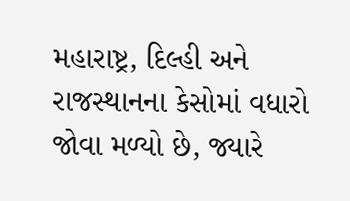મહારાષ્ટ્ર, દિલ્હી અને રાજસ્થાનના કેસોમાં વધારો જોવા મળ્યો છે, જ્યારે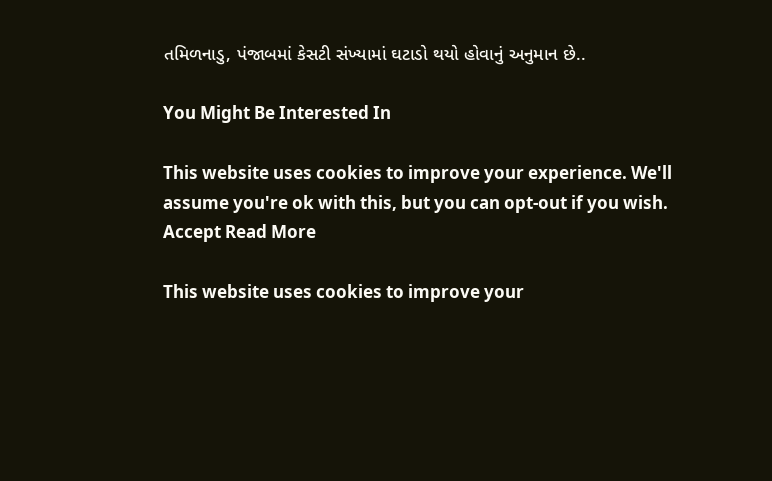તમિળનાડુ, પંજાબમાં કેસટી સંખ્યામાં ઘટાડો થયો હોવાનું અનુમાન છે..

You Might Be Interested In

This website uses cookies to improve your experience. We'll assume you're ok with this, but you can opt-out if you wish. Accept Read More

This website uses cookies to improve your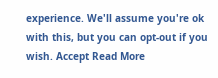experience. We'll assume you're ok with this, but you can opt-out if you wish. Accept Read More